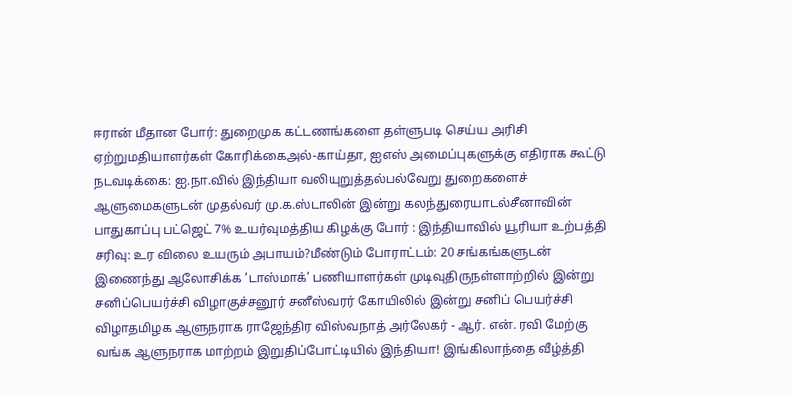ஈரான் மீதான போர்: துறைமுக கட்டணங்களை தள்ளுபடி செய்ய அரிசி ஏற்றுமதியாளர்கள் கோரிக்கைஅல்-காய்தா, ஐஎஸ் அமைப்புகளுக்கு எதிராக கூட்டு நடவடிக்கை: ஐ.நா.வில் இந்தியா வலியுறுத்தல்பல்வேறு துறைகளைச் ஆளுமைகளுடன் முதல்வர் மு.க.ஸ்டாலின் இன்று கலந்துரையாடல்சீனாவின் பாதுகாப்பு பட்ஜெட் 7% உயர்வுமத்திய கிழக்கு போர் : இந்தியாவில் யூரியா உற்பத்தி சரிவு: உர விலை உயரும் அபாயம்?மீண்டும் போராட்டம்: 20 சங்கங்களுடன் இணைந்து ஆலோசிக்க ‘டாஸ்மாக்’ பணியாளர்கள் முடிவுதிருநள்ளாற்றில் இன்று சனிப்பெயர்ச்சி விழாகுச்சனூர் சனீஸ்வரர் கோயிலில் இன்று சனிப் பெயர்ச்சி விழாதமிழக ஆளுநராக ராஜேந்திர விஸ்வநாத் அர்லேகர் - ஆர். என். ரவி மேற்கு வங்க ஆளுநராக மாற்றம் இறுதிப்போட்டியில் இந்தியா! இங்கிலாந்தை வீழ்த்தி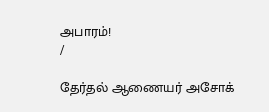அபாரம்!
/

தேர்தல் ஆணையர் அசோக்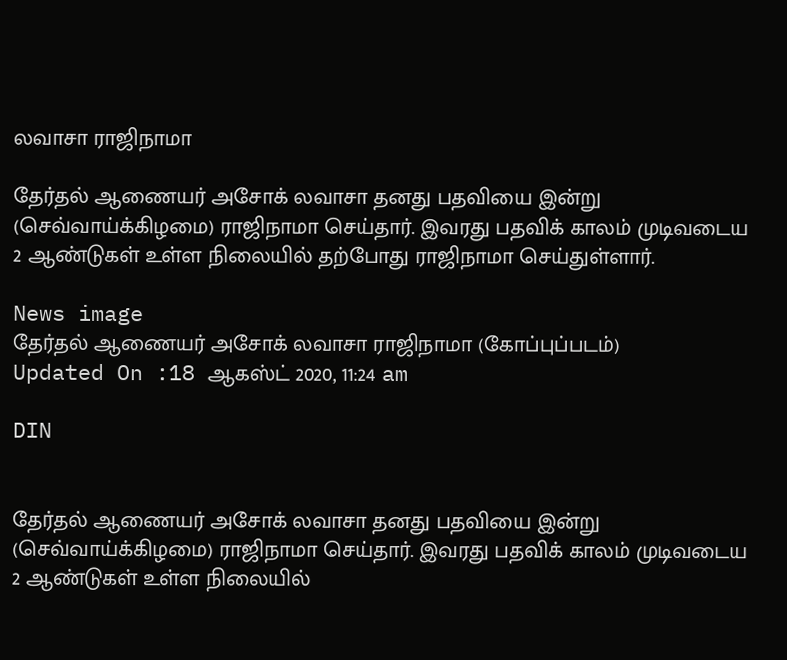லவாசா ராஜிநாமா

தேர்தல் ஆணையர் அசோக் லவாசா தனது பதவியை இன்று (செவ்வாய்க்கிழமை) ராஜிநாமா செய்தார். இவரது பதவிக் காலம் முடிவடைய 2 ஆண்டுகள் உள்ள நிலையில் தற்போது ராஜிநாமா செய்துள்ளார்.

News image
தேர்தல் ஆணையர் அசோக் லவாசா ராஜிநாமா (கோப்புப்படம்)
Updated On :18 ஆகஸ்ட் 2020, 11:24 am

DIN


தேர்தல் ஆணையர் அசோக் லவாசா தனது பதவியை இன்று (செவ்வாய்க்கிழமை) ராஜிநாமா செய்தார். இவரது பதவிக் காலம் முடிவடைய 2 ஆண்டுகள் உள்ள நிலையில்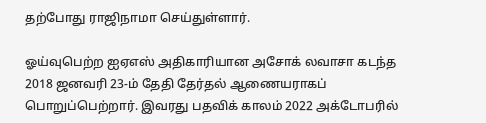தற்போது ராஜிநாமா செய்துள்ளார்.

ஓய்வுபெற்ற ஐஏஎஸ் அதிகாரியான அசோக் லவாசா கடந்த 2018 ஜனவரி 23-ம் தேதி தேர்தல் ஆணையராகப் பொறுப்பெற்றார். இவரது பதவிக் காலம் 2022 அக்டோபரில்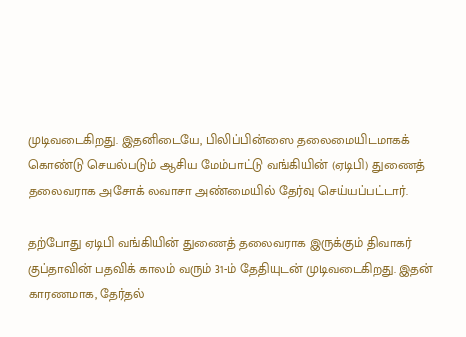முடிவடைகிறது. இதனிடையே, பிலிப்பின்ஸை தலைமையிடமாகக் கொண்டு செயல்படும் ஆசிய மேம்பாட்டு வங்கியின் (ஏடிபி) துணைத் தலைவராக அசோக் லவாசா அண்மையில் தேர்வு செய்யப்பட்டார்.

தற்போது ஏடிபி வங்கியின் துணைத் தலைவராக இருக்கும் திவாகர் குப்தாவின் பதவிக் காலம் வரும் 31-ம் தேதியுடன் முடிவடைகிறது. இதன் காரணமாக, தேர்தல்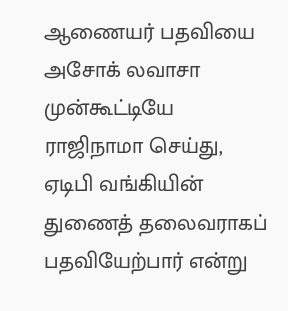ஆணையர் பதவியை அசோக் லவாசா முன்கூட்டியே ராஜிநாமா செய்து, ஏடிபி வங்கியின் துணைத் தலைவராகப் பதவியேற்பார் என்று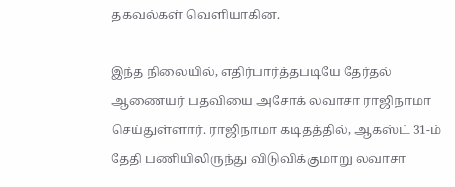தகவல்கள் வெளியாகின.

இந்த நிலையில், எதிர்பார்த்தபடியே தேர்தல் ஆணையர் பதவியை அசோக் லவாசா ராஜிநாமா செய்துள்ளார். ராஜிநாமா கடிதத்தில், ஆகஸ்ட் 31-ம் தேதி பணியிலிருந்து விடுவிக்குமாறு லவாசா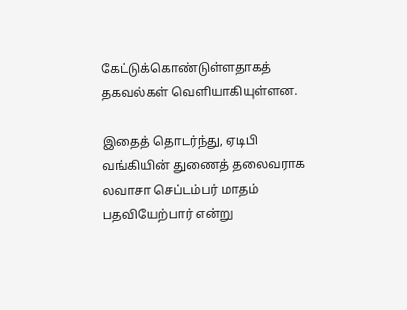கேட்டுக்கொண்டுள்ளதாகத் தகவல்கள் வெளியாகியுள்ளன.

இதைத் தொடர்ந்து, ஏடிபி வங்கியின் துணைத் தலைவராக லவாசா செப்டம்பர் மாதம் பதவியேற்பார் என்று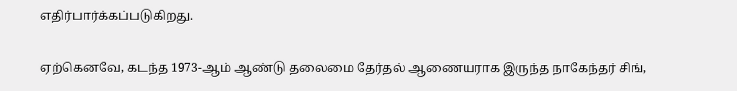எதிர்பார்க்கப்படுகிறது.

ஏற்கெனவே, கடந்த 1973-ஆம் ஆண்டு தலைமை தேர்தல் ஆணையராக இருந்த நாகேந்தர் சிங்,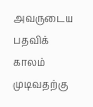அவருடைய பதவிக் காலம் முடிவதற்கு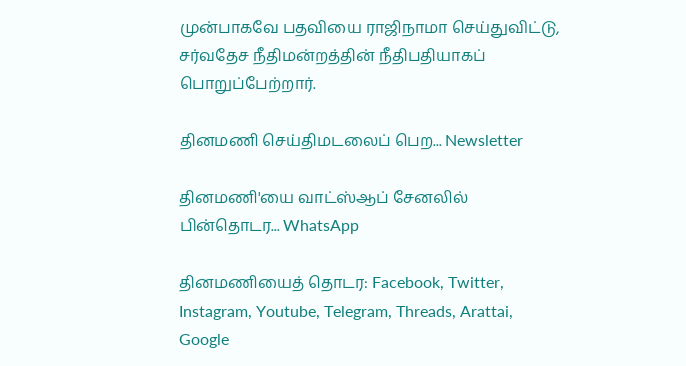முன்பாகவே பதவியை ராஜிநாமா செய்துவிட்டு, சர்வதேச நீதிமன்றத்தின் நீதிபதியாகப் பொறுப்பேற்றார்.

தினமணி செய்திமடலைப் பெற... Newsletter

தினமணி'யை வாட்ஸ்ஆப் சேனலில் பின்தொடர... WhatsApp

தினமணியைத் தொடர: Facebook, Twitter, Instagram, Youtube, Telegram, Threads, Arattai, Google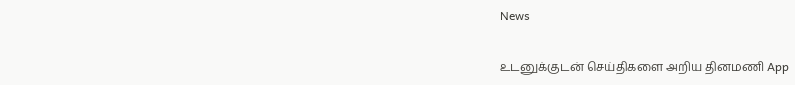News

உடனுக்குடன் செய்திகளை அறிய தினமணி App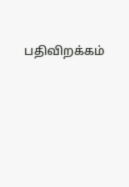பதிவிறக்கம்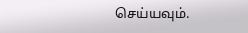செய்யவும்.